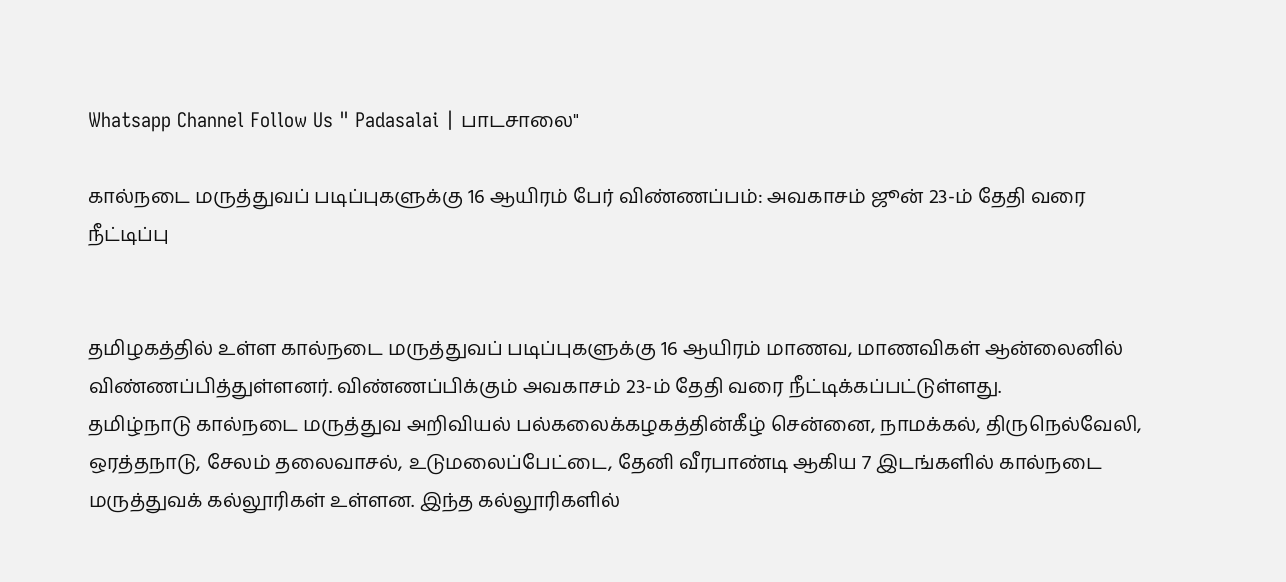Whatsapp Channel Follow Us " Padasalai | பாடசாலை"

கால்நடை மருத்துவப் படிப்புகளுக்கு 16 ஆயிரம் பேர் விண்ணப்பம்: அவகாசம் ஜூன் 23-ம் தேதி வரை நீட்டிப்பு


தமிழகத்தில் உள்ள கால்நடை மருத்துவப் படிப்புகளுக்கு 16 ஆயிரம் மாணவ, மாணவிகள் ஆன்லைனில் விண்ணப்பித்துள்ளனர். விண்ணப்பிக்கும் அவகாசம் 23-ம் தேதி வரை நீட்டிக்கப்பட்டுள்ளது.
தமிழ்நாடு கால்நடை மருத்துவ அறிவியல் பல்கலைக்கழகத்தின்கீழ் சென்னை, நாமக்கல், திருநெல்வேலி, ஒரத்தநாடு, சேலம் தலைவாசல், உடுமலைப்பேட்டை, தேனி வீரபாண்டி ஆகிய 7 இடங்களில் கால்நடை மருத்துவக் கல்லூரிகள் உள்ளன. இந்த கல்லூரிகளில்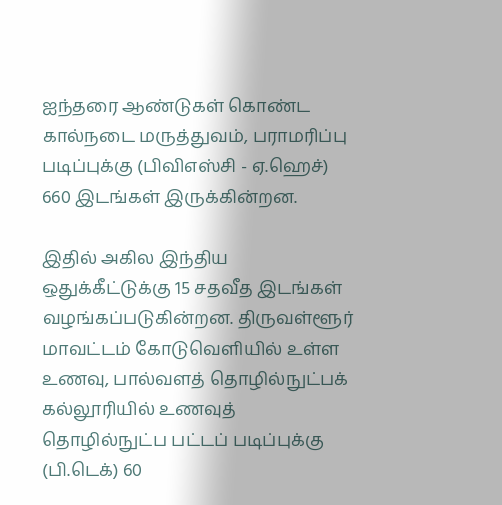ஐந்தரை ஆண்டுகள் கொண்ட கால்நடை மருத்துவம், பராமரிப்பு படிப்புக்கு (பிவிஎஸ்சி - ஏ.ஹெச்) 660 இடங்கள் இருக்கின்றன.

இதில் அகில இந்திய ஒதுக்கீட்டுக்கு 15 சதவீத இடங்கள் வழங்கப்படுகின்றன. திருவள்ளூர் மாவட்டம் கோடுவெளியில் உள்ள உணவு, பால்வளத் தொழில்நுட்பக் கல்லூரியில் உணவுத் தொழில்நுட்ப பட்டப் படிப்புக்கு (பி.டெக்) 60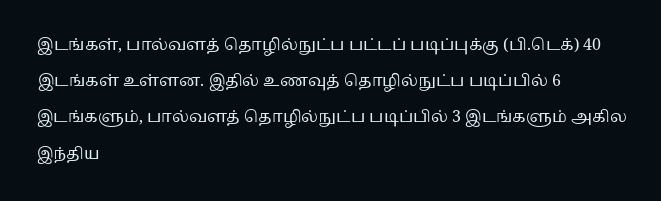இடங்கள், பால்வளத் தொழில்நுட்ப பட்டப் படிப்புக்கு (பி.டெக்) 40 இடங்கள் உள்ளன. இதில் உணவுத் தொழில்நுட்ப படிப்பில் 6 இடங்களும், பால்வளத் தொழில்நுட்ப படிப்பில் 3 இடங்களும் அகில இந்திய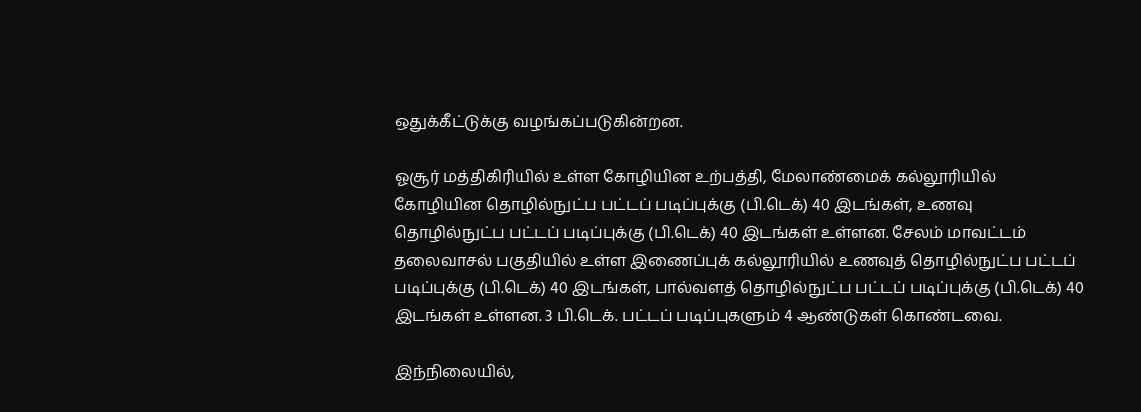ஒதுக்கீட்டுக்கு வழங்கப்படுகின்றன.

ஓசூர் மத்திகிரியில் உள்ள கோழியின உற்பத்தி, மேலாண்மைக் கல்லூரியில் கோழியின தொழில்நுட்ப பட்டப் படிப்புக்கு (பி.டெக்) 40 இடங்கள், உணவு தொழில்நுட்ப பட்டப் படிப்புக்கு (பி.டெக்) 40 இடங்கள் உள்ளன. சேலம் மாவட்டம் தலைவாசல் பகுதியில் உள்ள இணைப்புக் கல்லூரியில் உணவுத் தொழில்நுட்ப பட்டப் படிப்புக்கு (பி.டெக்) 40 இடங்கள், பால்வளத் தொழில்நுட்ப பட்டப் படிப்புக்கு (பி.டெக்) 40 இடங்கள் உள்ளன. 3 பி.டெக். பட்டப் படிப்புகளும் 4 ஆண்டுகள் கொண்டவை.

இந்நிலையில்,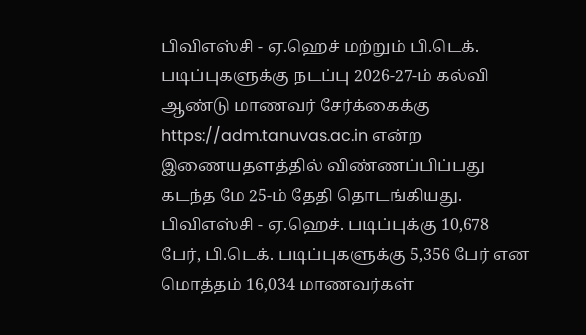பிவிஎஸ்சி - ஏ.ஹெச் மற்றும் பி.டெக். படிப்புகளுக்கு நடப்பு 2026-27-ம் கல்வி ஆண்டு மாணவர் சேர்க்கைக்கு https://adm.tanuvas.ac.in என்ற இணையதளத்தில் விண்ணப்பிப்பது கடந்த மே 25-ம் தேதி தொடங்கியது. பிவிஎஸ்சி - ஏ.ஹெச். படிப்புக்கு 10,678 பேர், பி.டெக். படிப்புகளுக்கு 5,356 பேர் என மொத்தம் 16,034 மாணவர்கள்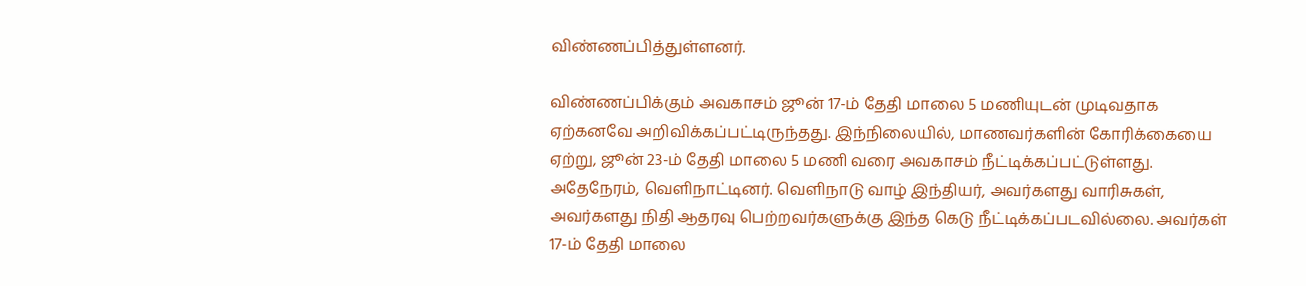விண்ணப்பித்துள்ளனர்.

விண்ணப்பிக்கும் அவகாசம் ஜூன் 17-ம் தேதி மாலை 5 மணியுடன் முடிவதாக ஏற்கனவே அறிவிக்கப்பட்டிருந்தது. இந்நிலையில், மாணவர்களின் கோரிக்கையை ஏற்று, ஜூன் 23-ம் தேதி மாலை 5 மணி வரை அவகாசம் நீட்டிக்கப்பட்டுள்ளது. அதேநேரம், வெளிநாட்டினர். வெளிநாடு வாழ் இந்தியர், அவர்களது வாரிசுகள், அவர்களது நிதி ஆதரவு பெற்றவர்களுக்கு இந்த கெடு நீட்டிக்கப்படவில்லை. அவர்கள் 17-ம் தேதி மாலை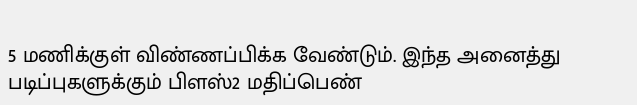5 மணிக்குள் விண்ணப்பிக்க வேண்டும். இந்த அனைத்து படிப்புகளுக்கும் பிளஸ்2 மதிப்பெண்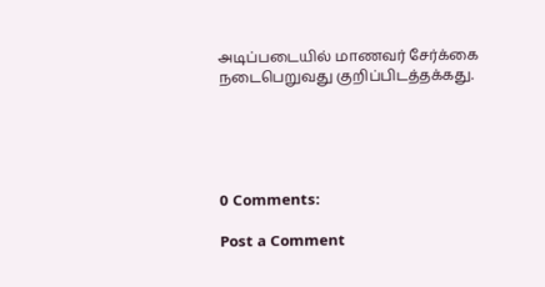அடிப்படையில் மாணவர் சேர்க்கை நடைபெறுவது குறிப்பிடத்தக்கது.





0 Comments:

Post a Comment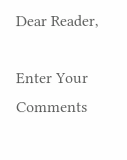Dear Reader,

Enter Your Comments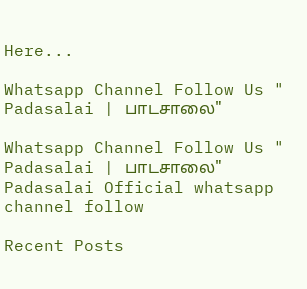Here...

Whatsapp Channel Follow Us " Padasalai | பாடசாலை"

Whatsapp Channel Follow Us " Padasalai | பாடசாலை"
Padasalai Official whatsapp channel follow

Recent Posts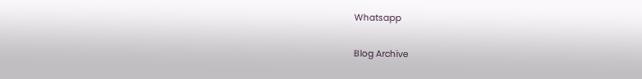Whatsapp

Blog Archive